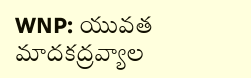WNP: యువత మాదకద్రవ్యాల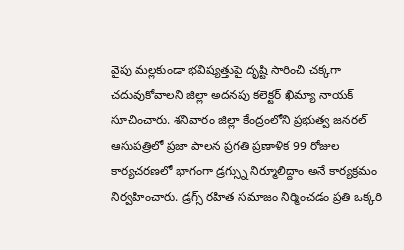వైపు మల్లకుండా భవిష్యత్తుపై దృష్టి సారించి చక్కగా చదువుకోవాలని జిల్లా అదనపు కలెక్టర్ ఖిమ్యా నాయక్ సూచించారు. శనివారం జిల్లా కేంద్రంలోని ప్రభుత్వ జనరల్ ఆసుపత్రిలో ప్రజా పాలన ప్రగతి ప్రణాళిక 99 రోజుల కార్యచరణలో భాగంగా డ్రగ్స్ను నిర్మూలిద్దాం అనే కార్యక్రమం నిర్వహించారు. డ్రగ్స్ రహిత సమాజం నిర్మించడం ప్రతి ఒక్కరి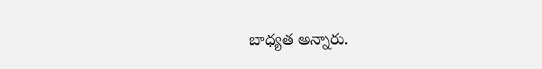బాధ్యత అన్నారు.